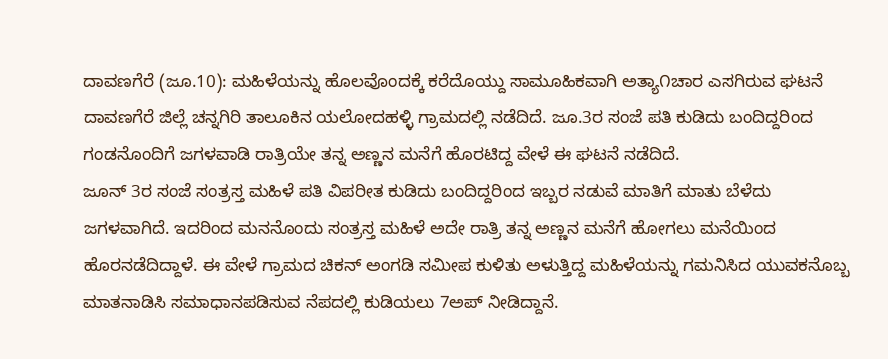ದಾವಣಗೆರೆ (ಜೂ.10): ಮಹಿಳೆಯನ್ನು ಹೊಲವೊಂದಕ್ಕೆ ಕರೆದೊಯ್ದು ಸಾಮೂಹಿಕವಾಗಿ ಅತ್ಯಾ೧ಚಾರ ಎಸಗಿರುವ ಘಟನೆ ದಾವಣಗೆರೆ ಜಿಲ್ಲೆ ಚನ್ನಗಿರಿ ತಾಲೂಕಿನ ಯಲೋದಹಳ್ಳಿ ಗ್ರಾಮದಲ್ಲಿ ನಡೆದಿದೆ. ಜೂ.3ರ ಸಂಜೆ ಪತಿ ಕುಡಿದು ಬಂದಿದ್ದರಿಂದ ಗಂಡನೊಂದಿಗೆ ಜಗಳವಾಡಿ ರಾತ್ರಿಯೇ ತನ್ನ ಅಣ್ಣನ ಮನೆಗೆ ಹೊರಟಿದ್ದ ವೇಳೆ ಈ ಘಟನೆ ನಡೆದಿದೆ.
ಜೂನ್ 3ರ ಸಂಜೆ ಸಂತ್ರಸ್ತ ಮಹಿಳೆ ಪತಿ ವಿಪರೀತ ಕುಡಿದು ಬಂದಿದ್ದರಿಂದ ಇಬ್ಬರ ನಡುವೆ ಮಾತಿಗೆ ಮಾತು ಬೆಳೆದು ಜಗಳವಾಗಿದೆ. ಇದರಿಂದ ಮನನೊಂದು ಸಂತ್ರಸ್ತ ಮಹಿಳೆ ಅದೇ ರಾತ್ರಿ ತನ್ನ ಅಣ್ಣನ ಮನೆಗೆ ಹೋಗಲು ಮನೆಯಿಂದ ಹೊರನಡೆದಿದ್ದಾಳೆ. ಈ ವೇಳೆ ಗ್ರಾಮದ ಚಿಕನ್ ಅಂಗಡಿ ಸಮೀಪ ಕುಳಿತು ಅಳುತ್ತಿದ್ದ ಮಹಿಳೆಯನ್ನು ಗಮನಿಸಿದ ಯುವಕನೊಬ್ಬ ಮಾತನಾಡಿಸಿ ಸಮಾಧಾನಪಡಿಸುವ ನೆಪದಲ್ಲಿ ಕುಡಿಯಲು 7ಅಪ್ ನೀಡಿದ್ದಾನೆ.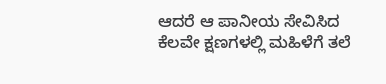ಆದರೆ ಆ ಪಾನೀಯ ಸೇವಿಸಿದ ಕೆಲವೇ ಕ್ಷಣಗಳಲ್ಲಿ ಮಹಿಳೆಗೆ ತಲೆ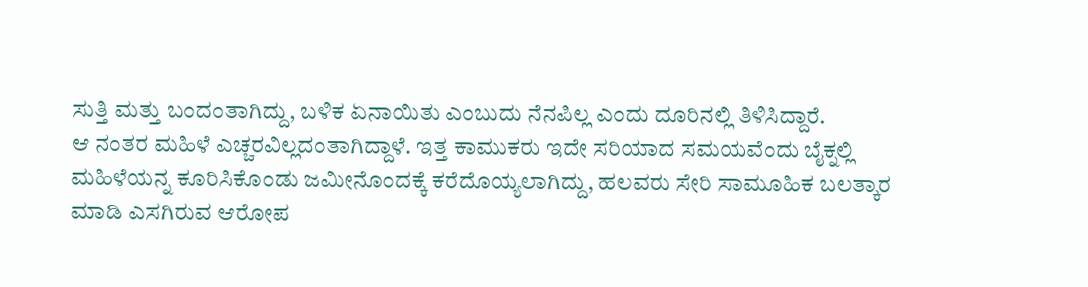ಸುತ್ತಿ ಮತ್ತು ಬಂದಂತಾಗಿದ್ದು, ಬಳಿಕ ಏನಾಯಿತು ಎಂಬುದು ನೆನಪಿಲ್ಲ ಎಂದು ದೂರಿನಲ್ಲಿ ತಿಳಿಸಿದ್ದಾರೆ.
ಆ ನಂತರ ಮಹಿಳೆ ಎಚ್ಚರವಿಲ್ಲದಂತಾಗಿದ್ದಾಳೆ. ಇತ್ತ ಕಾಮುಕರು ಇದೇ ಸರಿಯಾದ ಸಮಯವೆಂದು ಬೈಕ್ನಲ್ಲಿ ಮಹಿಳೆಯನ್ನ ಕೂರಿಸಿಕೊಂಡು ಜಮೀನೊಂದಕ್ಕೆ ಕರೆದೊಯ್ಯಲಾಗಿದ್ದು, ಹಲವರು ಸೇರಿ ಸಾಮೂಹಿಕ ಬಲತ್ಕಾರ ಮಾಡಿ ಎಸಗಿರುವ ಆರೋಪ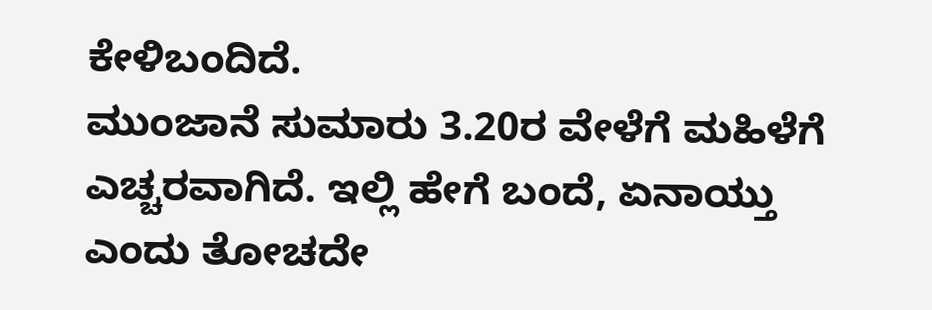ಕೇಳಿಬಂದಿದೆ.
ಮುಂಜಾನೆ ಸುಮಾರು 3.20ರ ವೇಳೆಗೆ ಮಹಿಳೆಗೆ ಎಚ್ಚರವಾಗಿದೆ. ಇಲ್ಲಿ ಹೇಗೆ ಬಂದೆ, ಏನಾಯ್ತು ಎಂದು ತೋಚದೇ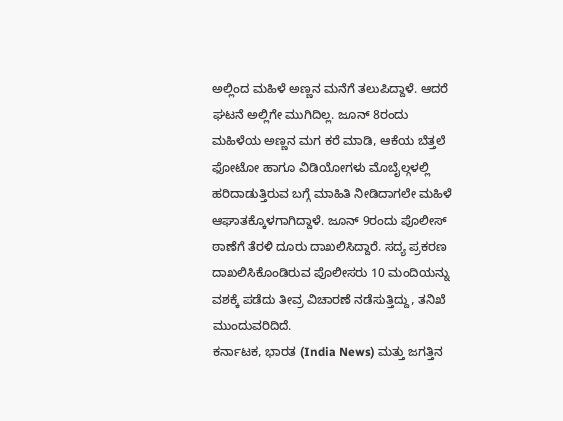ಅಲ್ಲಿಂದ ಮಹಿಳೆ ಅಣ್ಣನ ಮನೆಗೆ ತಲುಪಿದ್ದಾಳೆ. ಆದರೆ ಘಟನೆ ಅಲ್ಲಿಗೇ ಮುಗಿದಿಲ್ಲ. ಜೂನ್ 8ರಂದು ಮಹಿಳೆಯ ಅಣ್ಣನ ಮಗ ಕರೆ ಮಾಡಿ, ಆಕೆಯ ಬೆತ್ತಲೆ ಫೋಟೋ ಹಾಗೂ ವಿಡಿಯೋಗಳು ಮೊಬೈಲ್ಗಳಲ್ಲಿ ಹರಿದಾಡುತ್ತಿರುವ ಬಗ್ಗೆ ಮಾಹಿತಿ ನೀಡಿದಾಗಲೇ ಮಹಿಳೆ ಆಘಾತಕ್ಕೊಳಗಾಗಿದ್ದಾಳೆ. ಜೂನ್ 9ರಂದು ಪೊಲೀಸ್ ಠಾಣೆಗೆ ತೆರಳಿ ದೂರು ದಾಖಲಿಸಿದ್ದಾರೆ. ಸದ್ಯ ಪ್ರಕರಣ ದಾಖಲಿಸಿಕೊಂಡಿರುವ ಪೊಲೀಸರು 10 ಮಂದಿಯನ್ನು ವಶಕ್ಕೆ ಪಡೆದು ತೀವ್ರ ವಿಚಾರಣೆ ನಡೆಸುತ್ತಿದ್ದು, ತನಿಖೆ ಮುಂದುವರಿದಿದೆ.
ಕರ್ನಾಟಕ, ಭಾರತ (India News) ಮತ್ತು ಜಗತ್ತಿನ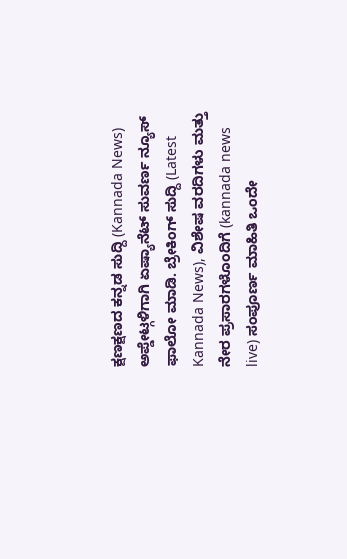ಕ್ಷಣಕ್ಷಣದ ಕನ್ನಡ ಸುದ್ದಿ (Kannada News) ಅಪ್ಡೇಟ್ಗಳಿಗಾಗಿ ಏಷ್ಯಾನೆಟ್ ಸುವರ್ಣ ನ್ಯೂಸ್ ಫಾಲೋ ಮಾಡಿ. ಬ್ರೇಕಿಂಗ್ ಸುದ್ದಿ (Latest Kannada News), ವಿಶೇಷ ವರದಿಗಳು ಮತ್ತು ನೇರ ಪ್ರಸಾರಗಳೊಂದಿಗೆ (kannada news live) ಸಂಪೂರ್ಣ ಮಾಹಿತಿ ಒಂದೇ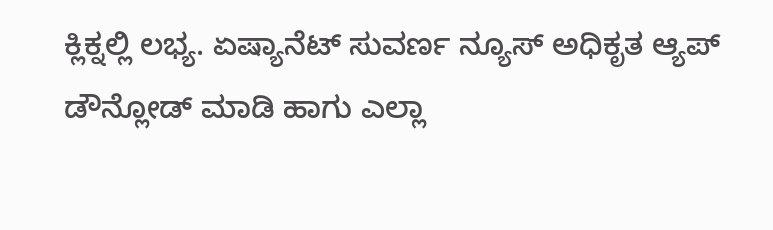ಕ್ಲಿಕ್ನಲ್ಲಿ ಲಭ್ಯ. ಏಷ್ಯಾನೆಟ್ ಸುವರ್ಣ ನ್ಯೂಸ್ ಅಧಿಕೃತ ಆ್ಯಪ್ ಡೌನ್ಲೋಡ್ ಮಾಡಿ ಹಾಗು ಎಲ್ಲಾ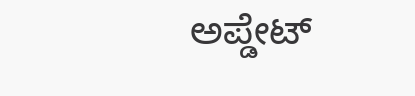ಅಪ್ಡೇಟ್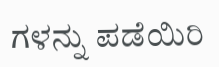ಗಳನ್ನು ಪಡೆಯಿರಿ